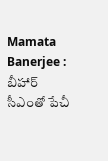Mamata Banerjee : బీహార్ సీఎంతో పేచీ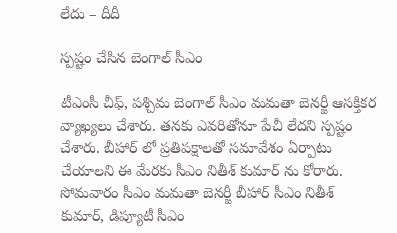లేదు – దీదీ

స్ప‌ష్టం చేసిన బెంగాల్ సీఎం

టీఎంసీ చీఫ్‌, ప‌శ్చిమ బెంగాల్ సీఎం మ‌మ‌తా బెన‌ర్జీ ఆస‌క్తిక‌ర వ్యాఖ్య‌లు చేశారు. త‌న‌కు ఎవ‌రితోనూ పేచీ లేద‌ని స్ప‌ష్టం చేశారు. బీహార్ లో ప్ర‌తిప‌క్షాల‌తో స‌మావేశం ఏర్పాటు చేయాల‌ని ఈ మేర‌కు సీఎం నితీశ్ కుమార్ ను కోరారు. సోమ‌వారం సీఎం మ‌మ‌తా బెన‌ర్జీ బీహార్ సీఎం నితీశ్ కుమార్, డిప్యూటీ సీఎం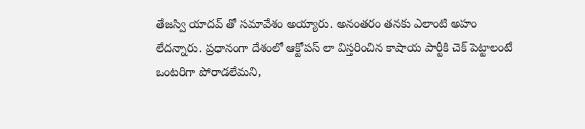తేజ‌స్వి యాద‌వ్ తో స‌మావేశం అయ్యారు. అనంత‌రం త‌న‌కు ఎలాంటి అహం లేద‌న్నారు. ప్ర‌ధానంగా దేశంలో ఆక్టోప‌స్ లా విస్త‌రించిన కాషాయ పార్టీకి చెక్ పెట్టాలంటే ఒంట‌రిగా పోరాడ‌లేమ‌ని,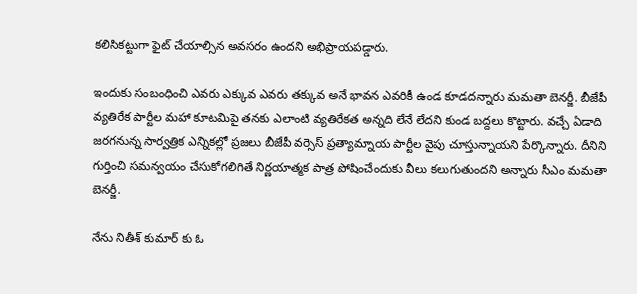క‌లిసిక‌ట్టుగా ఫైట్ చేయాల్సిన అవ‌స‌రం ఉంద‌ని అభిప్రాయ‌ప‌డ్డారు.

ఇందుకు సంబంధించి ఎవ‌రు ఎక్కువ ఎవ‌రు త‌క్కువ అనే భావ‌న ఎవ‌రికీ ఉండ కూడ‌ద‌న్నారు మ‌మ‌తా బెన‌ర్జీ. బీజేపీ వ్య‌తిరేక పార్టీల మ‌హా కూట‌మిపై త‌న‌కు ఎలాంటి వ్య‌తిరేకత అన్న‌ది లేనే లేద‌ని కుండ బ‌ద్ద‌లు కొట్టారు. వ‌చ్చే ఏడాది జ‌ర‌గ‌నున్న సార్వ‌త్రిక ఎన్నిక‌ల్లో ప్ర‌జ‌లు బీజేపీ వ‌ర్సెస్ ప్ర‌త్యామ్నాయ పార్టీల వైపు చూస్తున్నాయ‌ని పేర్కొన్నారు. దీనిని గుర్తించి స‌మ‌న్వ‌యం చేసుకోగ‌లిగితే నిర్ణ‌యాత్మ‌క పాత్ర పోషించేందుకు వీలు క‌లుగుతుంద‌ని అన్నారు సీఎం మ‌మ‌తా బెన‌ర్జీ.

నేను నితీశ్ కుమార్ కు ఓ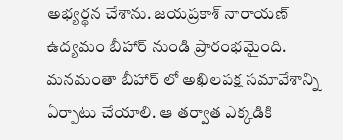అభ్య‌ర్థ‌న చేశాను. జ‌య‌ప్ర‌కాశ్ నారాయ‌ణ్ ఉద్య‌మం బీహార్ నుండి ప్రారంభ‌మైంది. మ‌నమంతా బీహార్ లో అఖిల‌పక్ష స‌మావేశాన్ని ఏర్పాటు చేయాలి. ఆ త‌ర్వాత ఎక్క‌డికి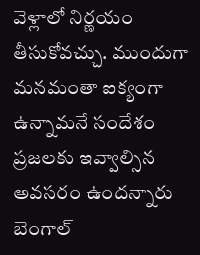వెళ్లాలో నిర్ణ‌యం తీసుకోవ‌చ్చు. ముందుగా మ‌న‌మంతా ఐక్యంగా ఉన్నామ‌నే సందేశం ప్ర‌జ‌ల‌కు ఇవ్వాల్సిన అవ‌స‌రం ఉంద‌న్నారు బెంగాల్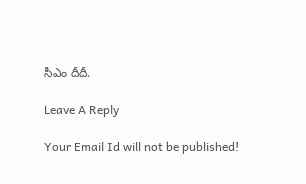సీఎం దీదీ.

Leave A Reply

Your Email Id will not be published!